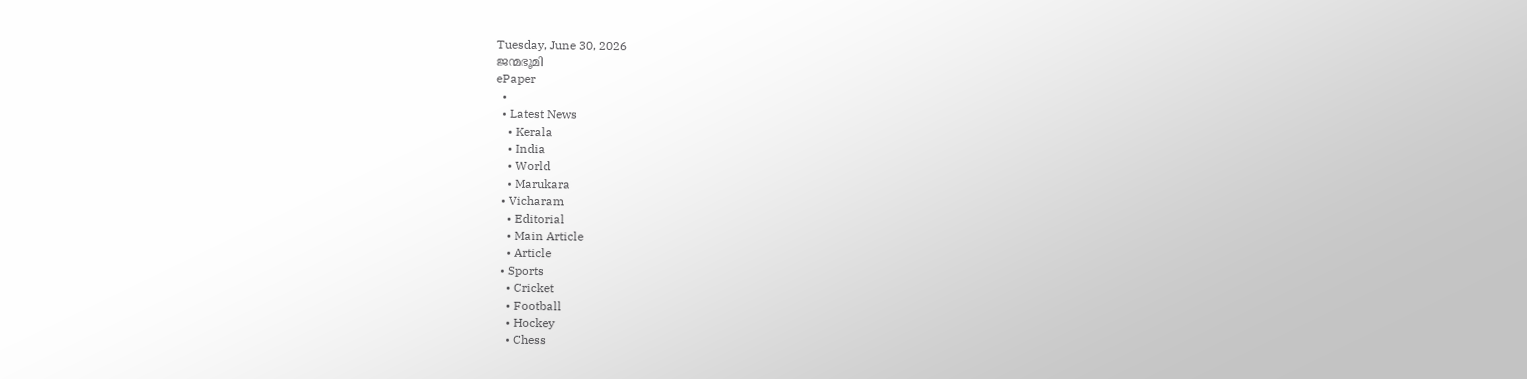Tuesday, June 30, 2026
ജന്മഭൂമി
ePaper
  •
  • Latest News
    • Kerala
    • India
    • World
    • Marukara
  • Vicharam
    • Editorial
    • Main Article
    • Article
  • Sports
    • Cricket
    • Football
    • Hockey
    • Chess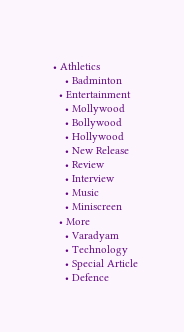• Athletics
    • Badminton
  • Entertainment
    • Mollywood
    • Bollywood
    • Hollywood
    • New Release
    • Review
    • Interview
    • Music
    • Miniscreen
  • More
    • Varadyam
    • Technology
    • Special Article
    • Defence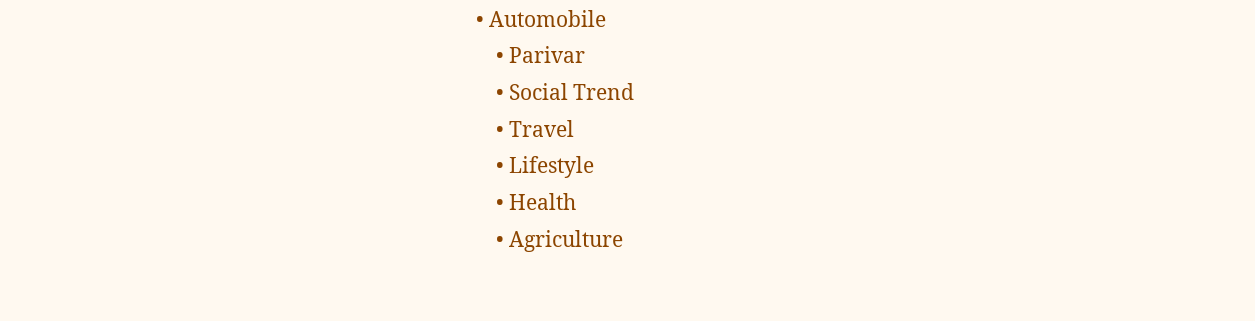• Automobile
    • Parivar
    • Social Trend
    • Travel
    • Lifestyle
    • Health
    • Agriculture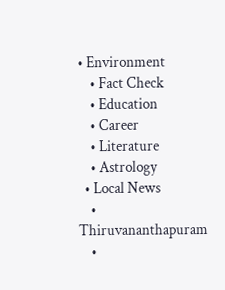• Environment
    • Fact Check
    • Education
    • Career
    • Literature
    • Astrology
  • Local News
    • Thiruvananthapuram
    •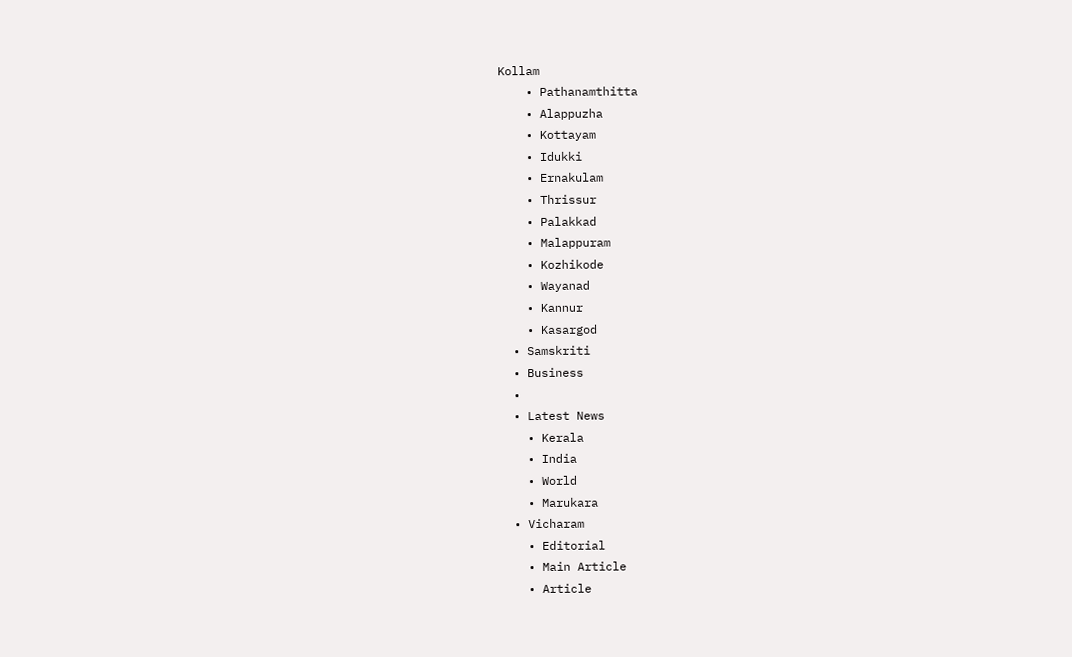Kollam
    • Pathanamthitta
    • Alappuzha
    • Kottayam
    • Idukki
    • Ernakulam
    • Thrissur
    • Palakkad
    • Malappuram
    • Kozhikode
    • Wayanad
    • Kannur
    • Kasargod
  • Samskriti
  • Business
  •
  • Latest News
    • Kerala
    • India
    • World
    • Marukara
  • Vicharam
    • Editorial
    • Main Article
    • Article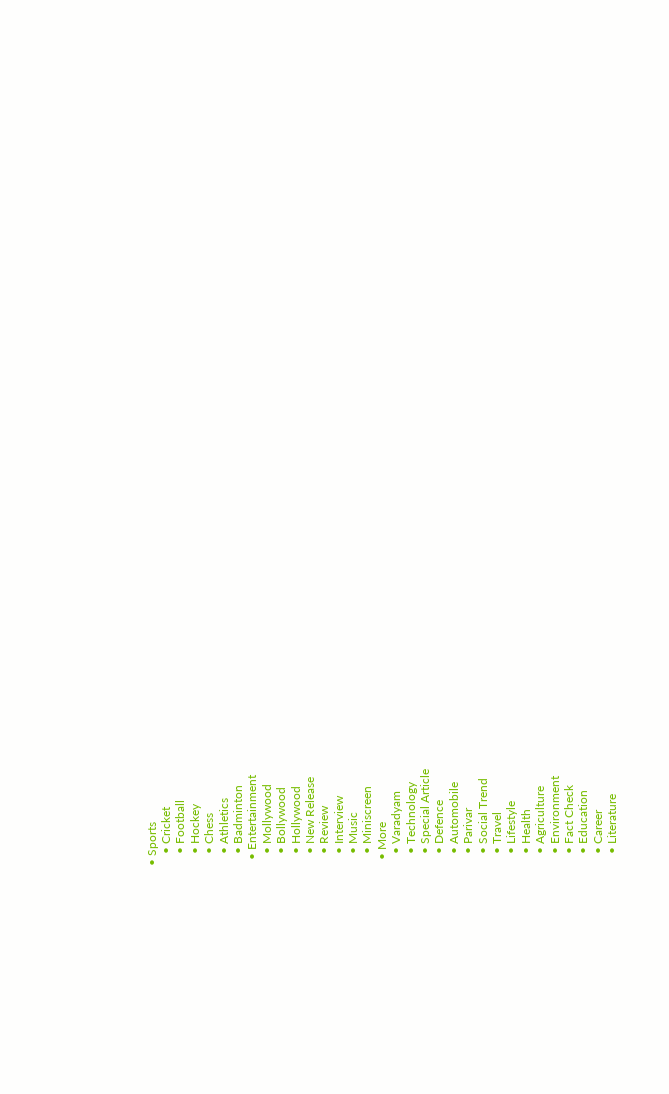• Sports
    • Cricket
    • Football
    • Hockey
    • Chess
    • Athletics
    • Badminton
  • Entertainment
    • Mollywood
    • Bollywood
    • Hollywood
    • New Release
    • Review
    • Interview
    • Music
    • Miniscreen
  • More
    • Varadyam
    • Technology
    • Special Article
    • Defence
    • Automobile
    • Parivar
    • Social Trend
    • Travel
    • Lifestyle
    • Health
    • Agriculture
    • Environment
    • Fact Check
    • Education
    • Career
    • Literature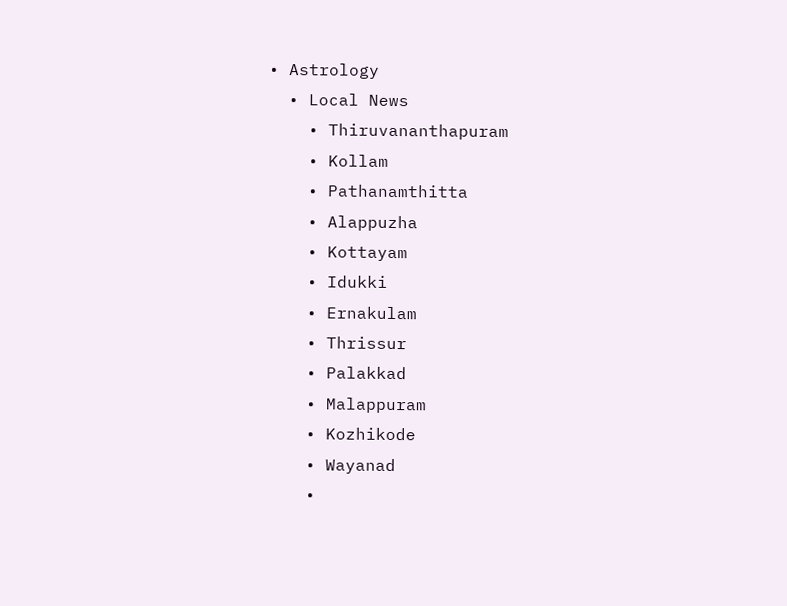• Astrology
  • Local News
    • Thiruvananthapuram
    • Kollam
    • Pathanamthitta
    • Alappuzha
    • Kottayam
    • Idukki
    • Ernakulam
    • Thrissur
    • Palakkad
    • Malappuram
    • Kozhikode
    • Wayanad
    •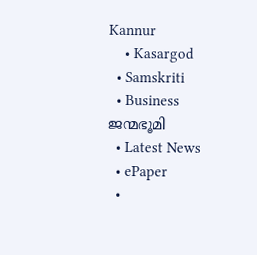Kannur
    • Kasargod
  • Samskriti
  • Business
ജന്മഭൂമി
  • Latest News
  • ePaper
  •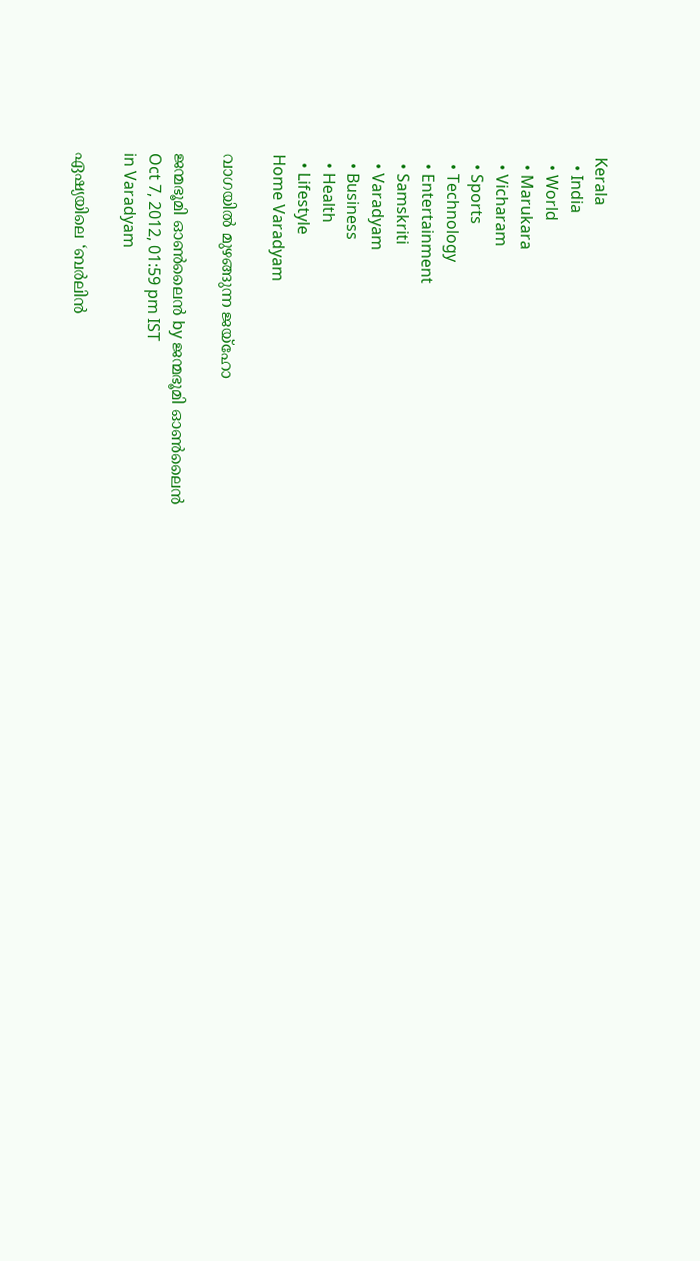Kerala
  • India
  • World
  • Marukara
  • Vicharam
  • Sports
  • Technology
  • Entertainment
  • Samskriti
  • Varadyam
  • Business
  • Health
  • Lifestyle
Home Varadyam

വാഗയില്‍ മുഴങ്ങുന്ന ജയ്ഹോ

ജന്മഭൂമി ഓണ്‍ലൈന്‍ by ജന്മഭൂമി ഓണ്‍ലൈന്‍
Oct 7, 2012, 01:59 pm IST
in Varadyam

ഏഷ്യയിലെ ‘ബര്‍ലിന്‍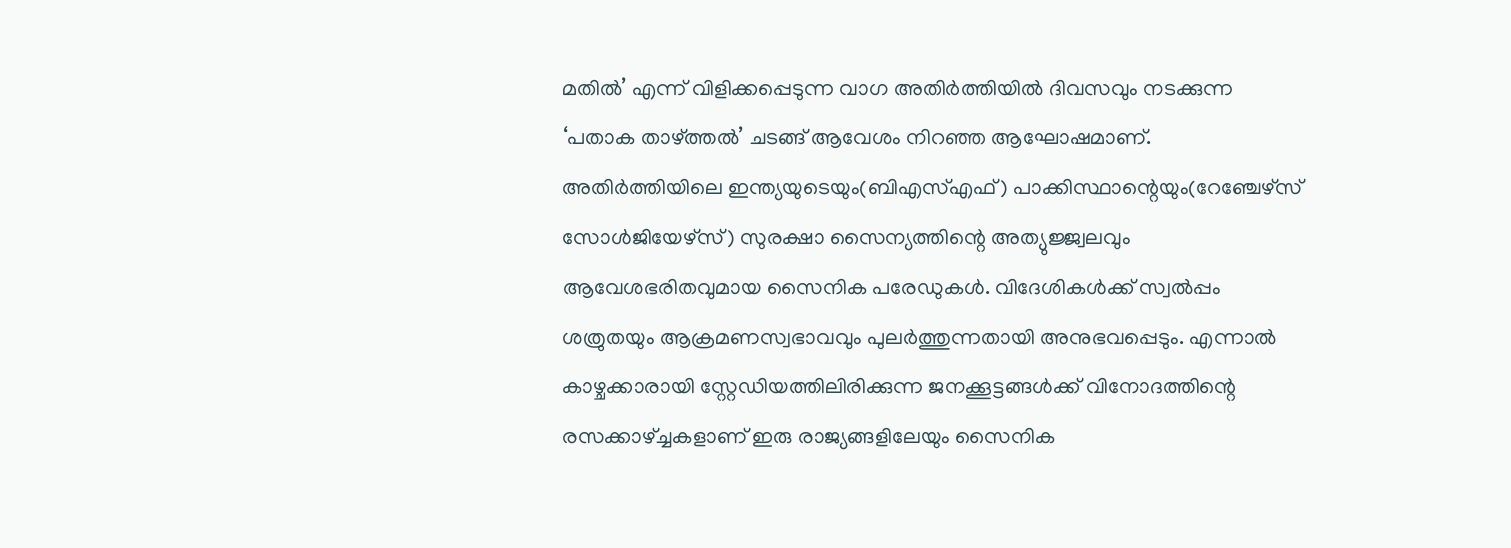മതില്‍’ എന്ന്‌ വിളിക്കപ്പെടുന്ന വാഗ അതിര്‍ത്തിയില്‍ ദിവസവും നടക്കുന്ന ‘പതാക താഴ്‌ത്തല്‍’ ചടങ്ങ്‌ ആവേശം നിറഞ്ഞ ആഘോഷമാണ്‌. അതിര്‍ത്തിയിലെ ഇന്ത്യയുടെയും(ബിഎസ്‌എഫ്‌) പാക്കിസ്ഥാന്റെയും(റേഞ്ചേഴ്സ്‌ സോള്‍ജിയേഴ്സ്‌) സുരക്ഷാ സൈന്യത്തിന്റെ അത്യുജ്ജ്വലവും ആവേശഭരിതവുമായ സൈനിക പരേഡുകള്‍. വിദേശികള്‍ക്ക്‌ സ്വല്‍പ്പം ശത്രുതയും ആക്രമണസ്വഭാവവും പുലര്‍ത്തുന്നതായി അനുഭവപ്പെടും. എന്നാല്‍ കാഴ്ചക്കാരായി സ്റ്റേഡിയത്തിലിരിക്കുന്ന ജനക്കൂട്ടങ്ങള്‍ക്ക്‌ വിനോദത്തിന്റെ രസക്കാഴ്‌ച്ചകളാണ്‌ ഇരു രാജ്യങ്ങളിലേയും സൈനിക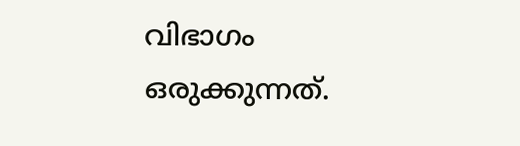വിഭാഗം ഒരുക്കുന്നത്‌.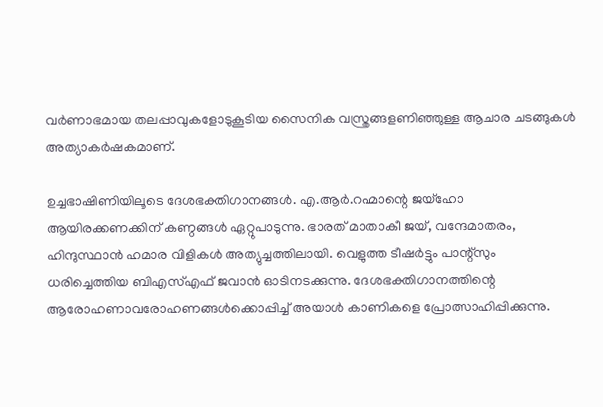വര്‍ണാഭമായ തലപ്പാവുകളോടുകൂടിയ സൈനിക വസ്ത്രങ്ങളണിഞ്ഞുള്ള ആചാര ചടങ്ങുകള്‍ അത്യാകര്‍ഷകമാണ്‌.

ഉച്ചഭാഷിണിയിലൂടെ ദേശഭക്തിഗാനങ്ങള്‍. എ.ആര്‍.റഹ്മാന്റെ ജയ്ഹോ ആയിരക്കണക്കിന്‌ കണ്ഠങ്ങള്‍ ഏറ്റുപാടുന്നു. ഭാരത്‌ മാതാകീ ജയ്‌, വന്ദേമാതരം, ഹിന്ദുസ്ഥാന്‍ ഹമാര വിളികള്‍ അത്യുച്ചത്തിലായി. വെളുത്ത ടീഷര്‍ട്ടും പാന്റ്സും ധരിച്ചെത്തിയ ബിഎസ്‌എഫ്‌ ജവാന്‍ ഓടിനടക്കുന്നു. ദേശഭക്തിഗാനത്തിന്റെ ആരോഹണാവരോഹണങ്ങള്‍ക്കൊപ്പിച്ച്‌ അയാള്‍ കാണികളെ പ്രോത്സാഹിപ്പിക്കുന്നു.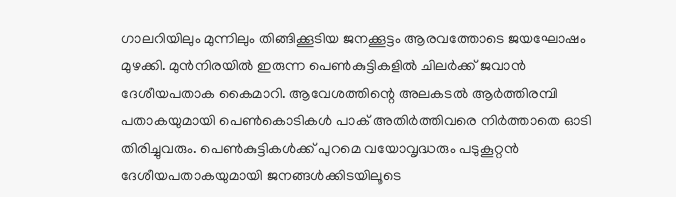ഗാലറിയിലും മുന്നിലും തിങ്ങിക്കൂടിയ ജനക്കൂട്ടം ആരവത്തോടെ ജയഘോഷം മുഴക്കി. മുന്‍നിരയില്‍ ഇരുന്ന പെണ്‍കുട്ടികളില്‍ ചിലര്‍ക്ക്‌ ജവാന്‍ ദേശീയപതാക കൈമാറി. ആവേശത്തിന്റെ അലകടല്‍ ആര്‍ത്തിരമ്പി പതാകയുമായി പെണ്‍കൊടികള്‍ പാക്‌ അതിര്‍ത്തിവരെ നിര്‍ത്താതെ ഓടി തിരിച്ചുവരും. പെണ്‍കുട്ടികള്‍ക്ക്‌ പുറമെ വയോവൃദ്ധരും പടുകൂറ്റന്‍ ദേശീയപതാകയുമായി ജനങ്ങള്‍ക്കിടയിലൂടെ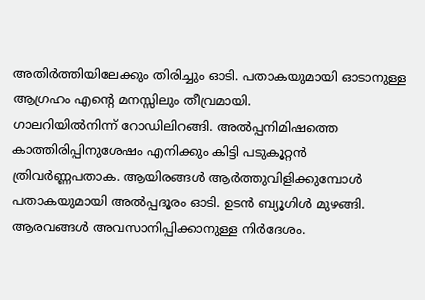അതിര്‍ത്തിയിലേക്കും തിരിച്ചും ഓടി. പതാകയുമായി ഓടാനുള്ള ആഗ്രഹം എന്റെ മനസ്സിലും തീവ്രമായി.
ഗാലറിയില്‍നിന്ന്‌ റോഡിലിറങ്ങി. അല്‍പ്പനിമിഷത്തെ കാത്തിരിപ്പിനുശേഷം എനിക്കും കിട്ടി പടുകൂറ്റന്‍ ത്രിവര്‍ണ്ണപതാക. ആയിരങ്ങള്‍ ആര്‍ത്തുവിളിക്കുമ്പോള്‍ പതാകയുമായി അല്‍പ്പദൂരം ഓടി. ഉടന്‍ ബ്യൂഗിള്‍ മുഴങ്ങി. ആരവങ്ങള്‍ അവസാനിപ്പിക്കാനുള്ള നിര്‍ദേശം.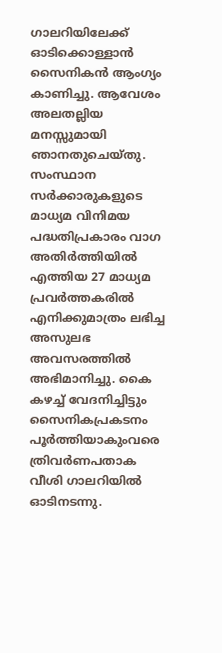ഗാലറിയിലേക്ക്‌ ഓടിക്കൊള്ളാന്‍ സൈനികന്‍ ആംഗ്യം കാണിച്ചു. ആവേശം അലതല്ലിയ മനസ്സുമായി ഞാനതുചെയ്തു. സംസ്ഥാന സര്‍ക്കാരുകളുടെ മാധ്യമ വിനിമയ പദ്ധതിപ്രകാരം വാഗ അതിര്‍ത്തിയില്‍ എത്തിയ 27 മാധ്യമ പ്രവര്‍ത്തകരില്‍ എനിക്കുമാത്രം ലഭിച്ച അസുലഭ അവസരത്തില്‍ അഭിമാനിച്ചു. കൈ കഴച്ച്‌ വേദനിച്ചിട്ടും സൈനികപ്രകടനം പൂര്‍ത്തിയാകുംവരെ ത്രിവര്‍ണപതാക വീശി ഗാലറിയില്‍ ഓടിനടന്നു.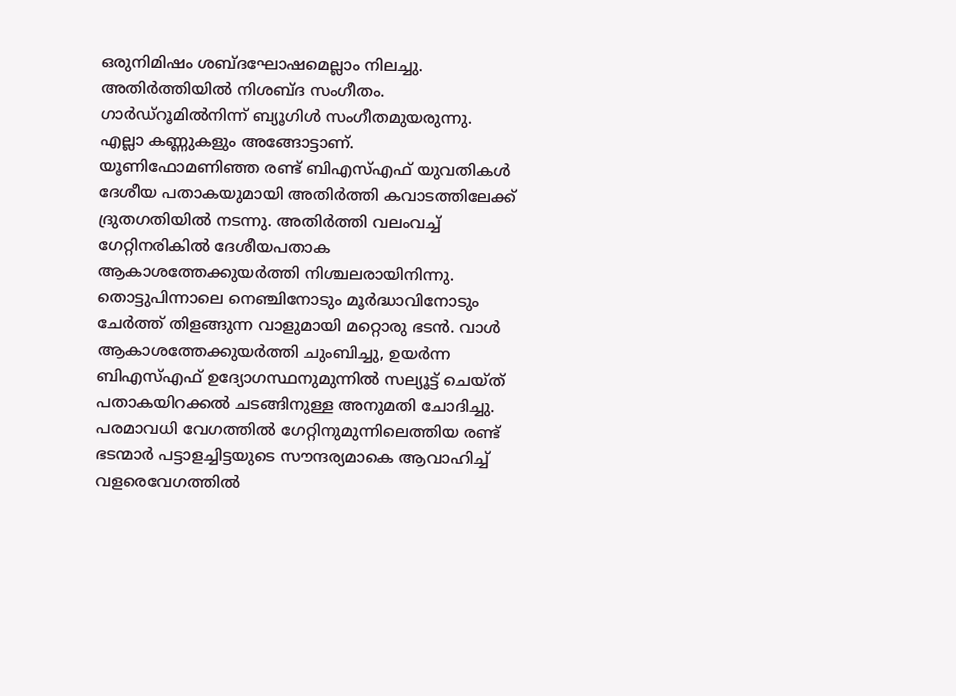ഒരുനിമിഷം ശബ്ദഘോഷമെല്ലാം നിലച്ചു. അതിര്‍ത്തിയില്‍ നിശബ്ദ സംഗീതം. ഗാര്‍ഡ്‌റൂമില്‍നിന്ന്‌ ബ്യൂഗിള്‍ സംഗീതമുയരുന്നു. എല്ലാ കണ്ണുകളും അങ്ങോട്ടാണ്‌. യൂണിഫോമണിഞ്ഞ രണ്ട്‌ ബിഎസ്‌എഫ്‌ യുവതികള്‍ ദേശീയ പതാകയുമായി അതിര്‍ത്തി കവാടത്തിലേക്ക്‌ ദ്രുതഗതിയില്‍ നടന്നു. അതിര്‍ത്തി വലംവച്ച്‌ ഗേറ്റിനരികില്‍ ദേശീയപതാക ആകാശത്തേക്കുയര്‍ത്തി നിശ്ചലരായിനിന്നു. തൊട്ടുപിന്നാലെ നെഞ്ചിനോടും മൂര്‍ദ്ധാവിനോടും ചേര്‍ത്ത്‌ തിളങ്ങുന്ന വാളുമായി മറ്റൊരു ഭടന്‍. വാള്‍ ആകാശത്തേക്കുയര്‍ത്തി ചുംബിച്ചു, ഉയര്‍ന്ന ബിഎസ്‌എഫ്‌ ഉദ്യോഗസ്ഥനുമുന്നില്‍ സല്യൂട്ട്‌ ചെയ്ത്‌ പതാകയിറക്കല്‍ ചടങ്ങിനുള്ള അനുമതി ചോദിച്ചു. പരമാവധി വേഗത്തില്‍ ഗേറ്റിനുമുന്നിലെത്തിയ രണ്ട്‌ ഭടന്മാര്‍ പട്ടാളച്ചിട്ടയുടെ സൗന്ദര്യമാകെ ആവാഹിച്ച്‌ വളരെവേഗത്തില്‍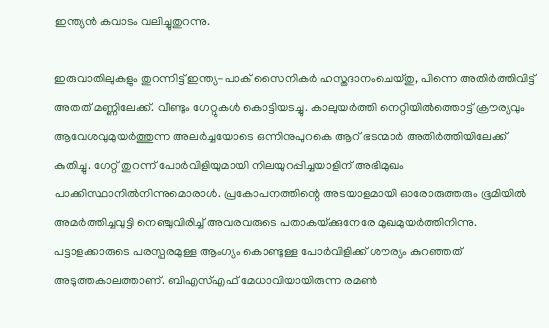ഇന്ത്യന്‍ കവാടം വലിച്ചുതുറന്നു.

ഇരുവാതിലുകളും തുറന്നിട്ട്‌ ഇന്ത്യ-പാക്‌ സൈനികര്‍ ഹസ്തദാനംചെയ്തു, പിന്നെ അതിര്‍ത്തിവിട്ട്‌ അതത്‌ മണ്ണിലേക്ക്‌. വീണ്ടും ഗേറ്റുകള്‍ കൊട്ടിയടച്ചു. കാലുയര്‍ത്തി നെറ്റിയില്‍ത്തൊട്ട്‌ ക്രൗര്യവും ആവേശവുമുയര്‍ത്തുന്ന അലര്‍ച്ചയോടെ ഒന്നിനുപുറകെ ആറ്‌ ഭടന്മാര്‍ അതിര്‍ത്തിയിലേക്ക്‌ കുതിച്ചു. ഗേറ്റ്‌ തുറന്ന്‌ പോര്‍വിളിയുമായി നിലയുറപ്പിച്ചയാളിന്‌ അഭിമുഖം പാക്കിസ്ഥാനില്‍നിന്നുമൊരാള്‍. പ്രകോപനത്തിന്റെ അടയാളമായി ഓരോരുത്തരും ഭൂമിയില്‍ അമര്‍ത്തിച്ചവുട്ടി നെഞ്ചുവിരിച്ച്‌ അവരവരുടെ പതാകയ്‌ക്കുനേരേ മുഖമുയര്‍ത്തിനിന്നു. പട്ടാളക്കാരുടെ പരസ്പരമുള്ള ആംഗ്യം കൊണ്ടുള്ള പോര്‍വിളിക്ക്‌ ശൗര്യം കുറഞ്ഞത്‌ അടുത്തകാലത്താണ്‌. ബിഎസ്‌എഫ്‌ മേധാവിയായിരുന്ന രമണ്‍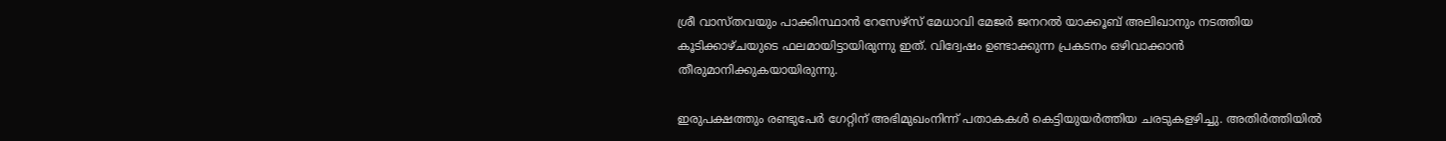ശ്രീ വാസ്തവയും പാക്കിസ്ഥാന്‍ റേസേഴ്സ്‌ മേധാവി മേജര്‍ ജനറല്‍ യാക്കൂബ്‌ അലിഖാനും നടത്തിയ കൂടിക്കാഴ്ചയുടെ ഫലമായിട്ടായിരുന്നു ഇത്‌. വിദ്വേഷം ഉണ്ടാക്കുന്ന പ്രകടനം ഒഴിവാക്കാന്‍ തീരുമാനിക്കുകയായിരുന്നു.

ഇരുപക്ഷത്തും രണ്ടുപേര്‍ ഗേറ്റിന്‌ അഭിമുഖംനിന്ന്‌ പതാകകള്‍ കെട്ടിയുയര്‍ത്തിയ ചരടുകളഴിച്ചു. അതിര്‍ത്തിയില്‍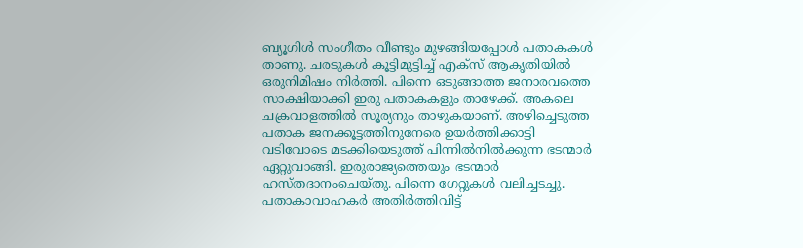ബ്യൂഗിള്‍ സംഗീതം വീണ്ടും മുഴങ്ങിയപ്പോള്‍ പതാകകള്‍ താണു. ചരടുകള്‍ കൂട്ടിമുട്ടിച്ച്‌ എക്സ്‌ ആകൃതിയില്‍ ഒരുനിമിഷം നിര്‍ത്തി. പിന്നെ ഒടുങ്ങാത്ത ജനാരവത്തെ സാക്ഷിയാക്കി ഇരു പതാകകളും താഴേക്ക്‌. അകലെ ചക്രവാളത്തില്‍ സൂര്യനും താഴുകയാണ്‌. അഴിച്ചെടുത്ത പതാക ജനക്കൂട്ടത്തിനുനേരെ ഉയര്‍ത്തിക്കാട്ടി വടിവോടെ മടക്കിയെടുത്ത്‌ പിന്നില്‍നില്‍ക്കുന്ന ഭടന്മാര്‍ ഏറ്റുവാങ്ങി. ഇരുരാജ്യത്തെയും ഭടന്മാര്‍ ഹസ്തദാനംചെയ്തു. പിന്നെ ഗേറ്റുകള്‍ വലിച്ചടച്ചു. പതാകാവാഹകര്‍ അതിര്‍ത്തിവിട്ട്‌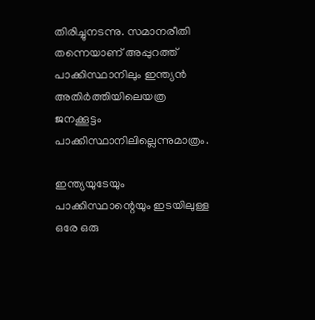തിരിച്ചുനടന്നു. സമാനരീതി തന്നെയാണ്‌ അപ്പുറത്ത്‌ പാക്കിസ്ഥാനിലും ഇന്ത്യന്‍ അതിര്‍ത്തിയിലെയത്ര ജനക്കൂട്ടം പാക്കിസ്ഥാനിലില്ലെന്നുമാത്രം.

ഇന്ത്യയുടേയും പാക്കിസ്ഥാന്റെയും ഇടയിലുള്ള ഒരേ ഒരു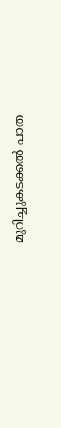മുറിച്ചുകടക്കല്‍ പാത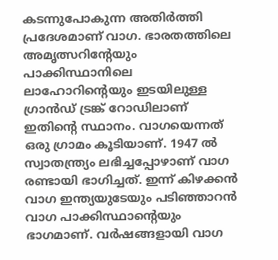കടന്നുപോകുന്ന അതിര്‍ത്തി പ്രദേശമാണ്‌ വാഗ. ഭാരതത്തിലെ അമൃത്സറിന്റേയും പാക്കിസ്ഥാനിലെ ലാഹോറിന്റെയും ഇടയിലുള്ള ഗ്രാന്‍ഡ്‌ ട്രങ്ക്‌ റോഡിലാണ്‌ ഇതിന്റെ സ്ഥാനം. വാഗയെന്നത്‌ ഒരു ഗ്രാമം കൂടിയാണ്‌. 1947 ല്‍ സ്വാതന്ത്ര്യം ലഭിച്ചപ്പോഴാണ്‌ വാഗ രണ്ടായി ഭാഗിച്ചത്‌. ഇന്ന്‌ കിഴക്കന്‍ വാഗ ഇന്ത്യയുടേയും പടിഞ്ഞാറന്‍ വാഗ പാക്കിസ്ഥാന്റെയും ഭാഗമാണ്‌. വര്‍ഷങ്ങളായി വാഗ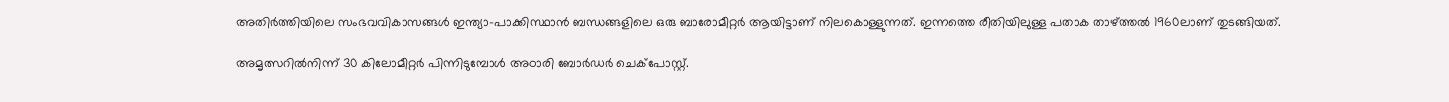അതിര്‍ത്തിയിലെ സംഭവവികാസങ്ങള്‍ ഇന്ത്യാ-പാക്കിസ്ഥാന്‍ ബന്ധങ്ങളിലെ ഒരു ബാരോമീറ്റര്‍ ആയിട്ടാണ്‌ നിലകൊള്ളുന്നത്‌. ഇന്നത്തെ രീതിയിലുള്ള പതാക താഴ്‌ത്തല്‍ 1960ലാണ്‌ തുടങ്ങിയത്‌.

അമൃത്സറില്‍നിന്ന്‌ 30 കിലോമീറ്റര്‍ പിന്നിടുമ്പോള്‍ അഠാരി ബോര്‍ഡര്‍ ചെക്പോസ്റ്റ്‌.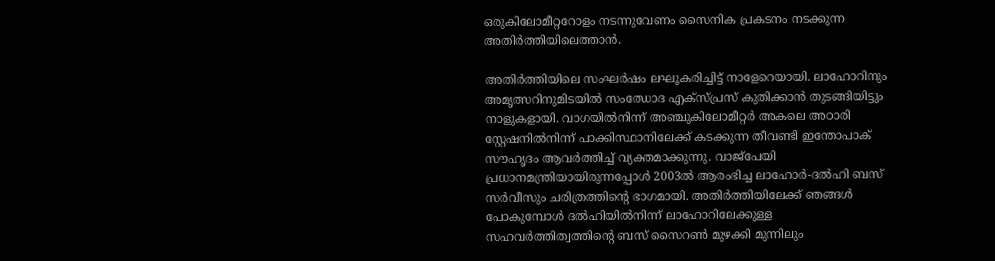ഒരുകിലോമീറ്ററോളം നടന്നുവേണം സൈനിക പ്രകടനം നടക്കുന്ന അതിര്‍ത്തിയിലെത്താന്‍.

അതിര്‍ത്തിയിലെ സംഘര്‍ഷം ലഘൂകരിച്ചിട്ട്‌ നാളേറെയായി. ലാഹോറിനും അമൃത്സറിനുമിടയില്‍ സംഝോദ എക്സ്പ്രസ്‌ കുതിക്കാന്‍ തുടങ്ങിയിട്ടും നാളുകളായി. വാഗയില്‍നിന്ന്‌ അഞ്ചുകിലോമീറ്റര്‍ അകലെ അഠാരി സ്റ്റേഷനില്‍നിന്ന്‌ പാക്കിസ്ഥാനിലേക്ക്‌ കടക്കുന്ന തീവണ്ടി ഇന്തോപാക്‌ സൗഹൃദം ആവര്‍ത്തിച്ച്‌ വ്യക്തമാക്കുന്നു. വാജ്പേയി പ്രധാനമന്ത്രിയായിരുന്നപ്പോള്‍ 2003ല്‍ ആരംഭിച്ച ലാഹോര്‍-ദല്‍ഹി ബസ്‌ സര്‍വീസും ചരിത്രത്തിന്റെ ഭാഗമായി. അതിര്‍ത്തിയിലേക്ക്‌ ഞങ്ങള്‍ പോകുമ്പോള്‍ ദല്‍ഹിയില്‍നിന്ന്‌ ലാഹോറിലേക്കുള്ള സഹവര്‍ത്തിത്വത്തിന്റെ ബസ്‌ സൈറണ്‍ മുഴക്കി മുന്നിലും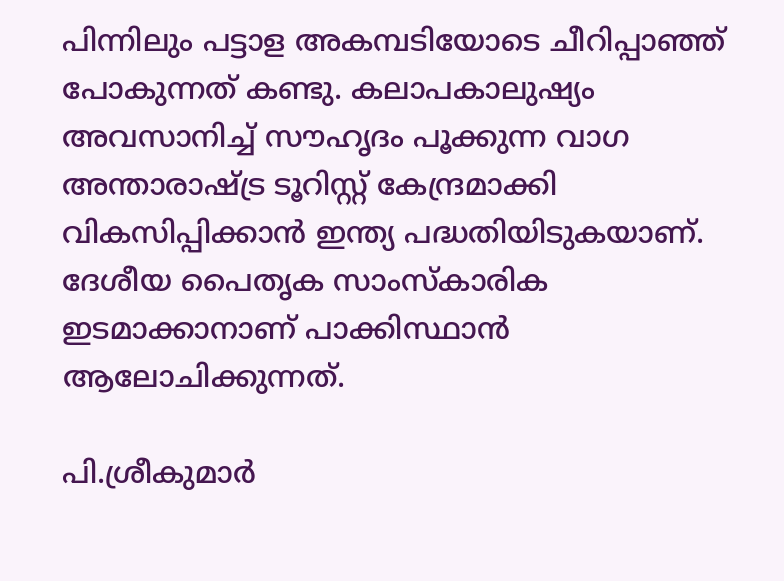പിന്നിലും പട്ടാള അകമ്പടിയോടെ ചീറിപ്പാഞ്ഞ്‌ പോകുന്നത്‌ കണ്ടു. കലാപകാലുഷ്യം അവസാനിച്ച്‌ സൗഹൃദം പൂക്കുന്ന വാഗ അന്താരാഷ്‌ട്ര ടൂറിസ്റ്റ്‌ കേന്ദ്രമാക്കി വികസിപ്പിക്കാന്‍ ഇന്ത്യ പദ്ധതിയിടുകയാണ്‌. ദേശീയ പൈതൃക സാംസ്കാരിക ഇടമാക്കാനാണ്‌ പാക്കിസ്ഥാന്‍ ആലോചിക്കുന്നത്‌.

പി.ശ്രീകുമാര്‍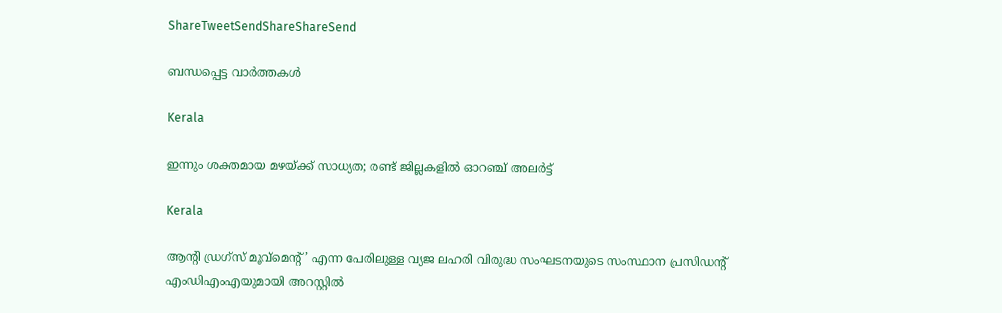ShareTweetSendShareShareSend

ബന്ധപ്പെട്ട വാര്‍ത്തകള്‍

Kerala

ഇന്നും ശക്തമായ മഴയ്‌ക്ക് സാധ്യത; രണ്ട് ജില്ലകളിൽ ഓറഞ്ച് അലർട്ട്

Kerala

ആൻ്റി ഡ്രഗ്സ് മൂവ്മെൻ്റ്’ എന്ന പേരിലുള്ള വ്യജ ലഹരി വിരുദ്ധ സംഘടനയുടെ സംസ്ഥാന പ്രസിഡന്റ് എംഡിഎംഎയുമായി അറസ്റ്റില്‍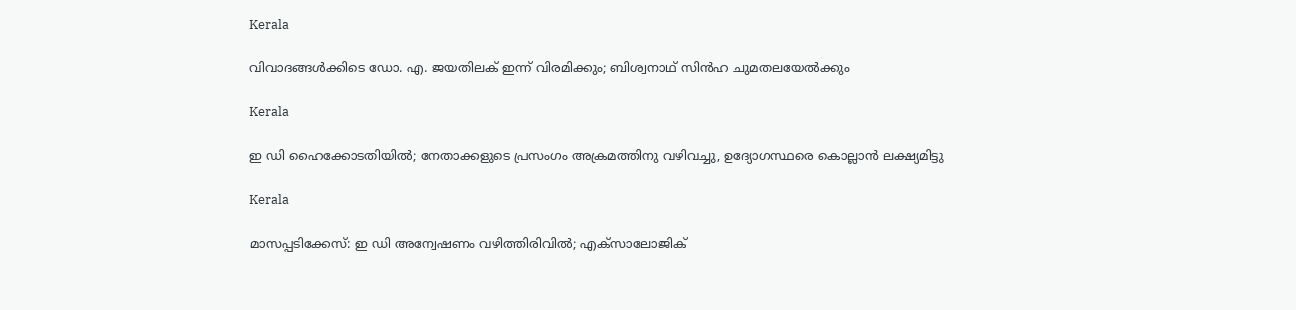Kerala

വിവാദങ്ങള്‍ക്കിടെ ഡോ. എ. ജയതിലക് ഇന്ന് വിരമിക്കും; ബിശ്വനാഥ് സിന്‍ഹ ചുമതലയേല്‍ക്കും

Kerala

ഇ ഡി ഹൈക്കോടതിയില്‍; നേതാക്കളുടെ പ്രസംഗം അക്രമത്തിനു വഴിവച്ചു, ഉദ്യോഗസ്ഥരെ കൊല്ലാന്‍ ലക്ഷ്യമിട്ടു

Kerala

മാസപ്പടിക്കേസ്: ഇ ഡി അന്വേഷണം വഴിത്തിരിവില്‍; എക്‌സാലോജിക്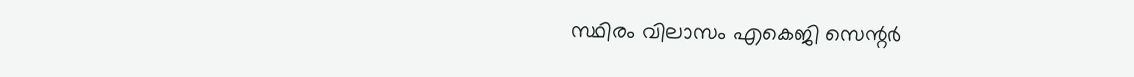സ്ഥിരം വിലാസം എകെജി സെന്റര്‍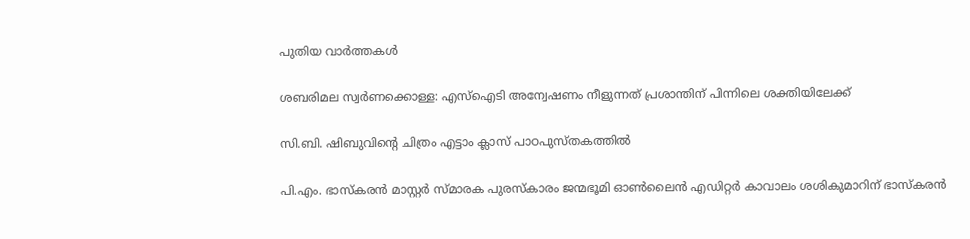പുതിയ വാര്‍ത്തകള്‍

ശബരിമല സ്വര്‍ണക്കൊള്ള: എസ്‌ഐടി അന്വേഷണം നീളുന്നത് പ്രശാന്തിന് പിന്നിലെ ശക്തിയിലേക്ക്

സി.ബി. ഷിബുവിന്റെ ചിത്രം എട്ടാം ക്ലാസ് പാഠപുസ്തകത്തില്‍

പി.എം. ഭാസ്‌കരന്‍ മാസ്റ്റര്‍ സ്മാരക പുരസ്‌കാരം ജന്മഭൂമി ഓണ്‍ലൈന്‍ എഡിറ്റര്‍ കാവാലം ശശികുമാറിന് ഭാസ്‌കരന്‍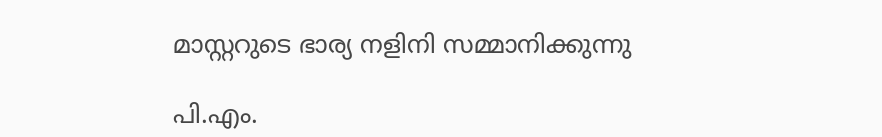മാസ്റ്ററുടെ ഭാര്യ നളിനി സമ്മാനിക്കുന്നു

പി.എം.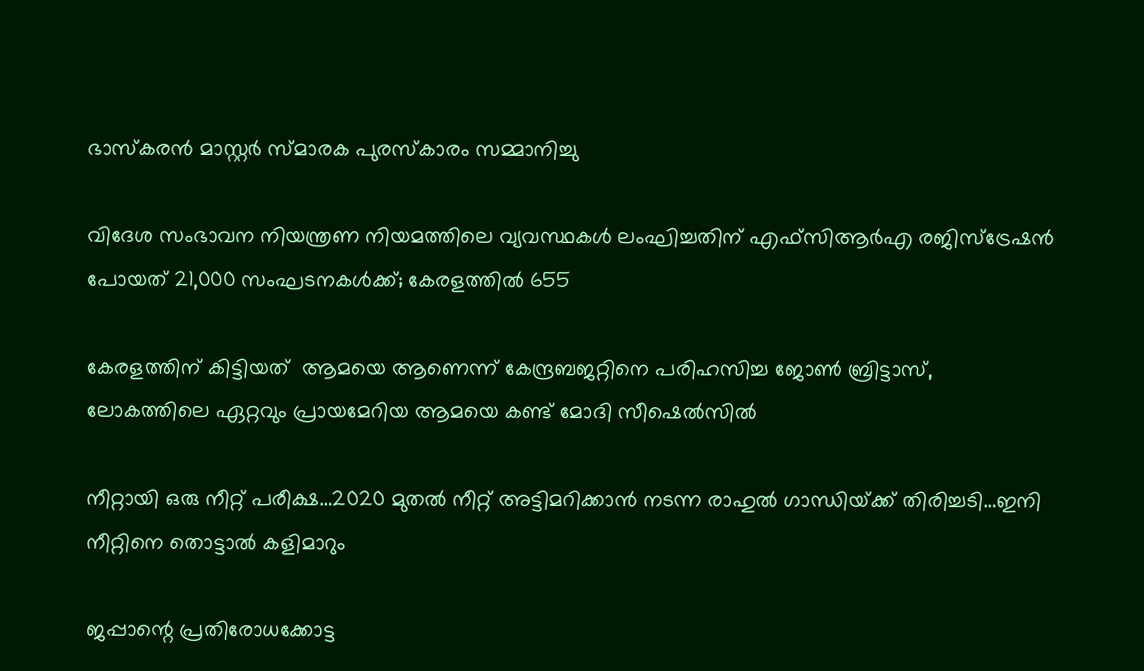ഭാസ്‌കരന്‍ മാസ്റ്റര്‍ സ്മാരക പുരസ്‌കാരം സമ്മാനിച്ചു

വിദേശ സംഭാവന നിയന്ത്രണ നിയമത്തിലെ വ്യവസ്ഥകള്‍ ലംഘിച്ചതിന് എഫ്‌സിആര്‍എ രജിസ്‌ട്രേഷന്‍ പോയത് 21,000 സംഘടനകള്‍ക്ക്; കേരളത്തില്‍ 655

കേരളത്തിന് കിട്ടിയത്  ആമയെ ആണെന്ന് കേന്ദ്രബജറ്റിനെ പരിഹസിച്ച ജോണ്‍ ബ്രിട്ടാസ്, ലോകത്തിലെ ഏറ്റവും പ്രായമേറിയ ആമയെ കണ്ട് മോദി സീഷെല്‍സില്‍

നീറ്റായി ഒരു നീറ്റ് പരീക്ഷ…2020 മുതല്‍ നീറ്റ് അട്ടിമറിക്കാന്‍ നടന്ന രാഹുല്‍ ഗാന്ധിയ്‌ക്ക് തിരിച്ചടി…ഇനി നീറ്റിനെ തൊട്ടാല്‍ കളിമാറും

ജപ്പാന്റെ പ്രതിരോധക്കോട്ട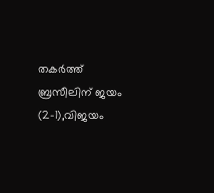തകര്‍ത്ത് ബ്രസീലിന് ജയം (2-1),വിജയം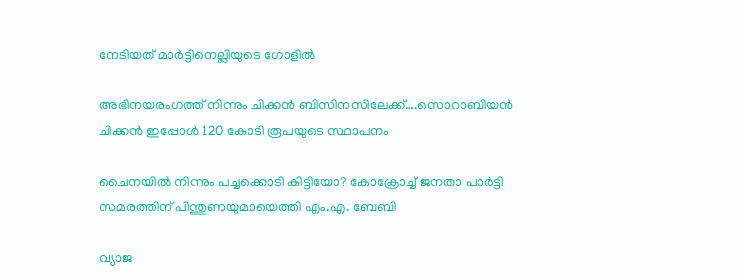നേടിയത് മാര്‍ട്ടിനെല്ലിയുടെ ഗോളില്‍

അഭിനയരംഗത്ത് നിന്നും ചിക്കന്‍ ബിസിനസിലേക്ക്….സൊറാബിയന്‍ ചിക്കന്‍ ഇപ്പോള്‍ 120 കോടി രൂപയുടെ സ്ഥാപനം

ചൈനയില്‍ നിന്നും പച്ചക്കൊടി കിട്ടിയോ? കോക്രോച്ച് ജനതാ പാര്‍ട്ടി സമരത്തിന് പിന്തുണയുമായെത്തി എം.എ. ബേബി

വ്യാജ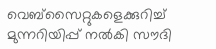വെബ്സൈറ്റുകളെക്കുറിച്ച് മുന്നറിയിപ്പ് നൽകി സൗദി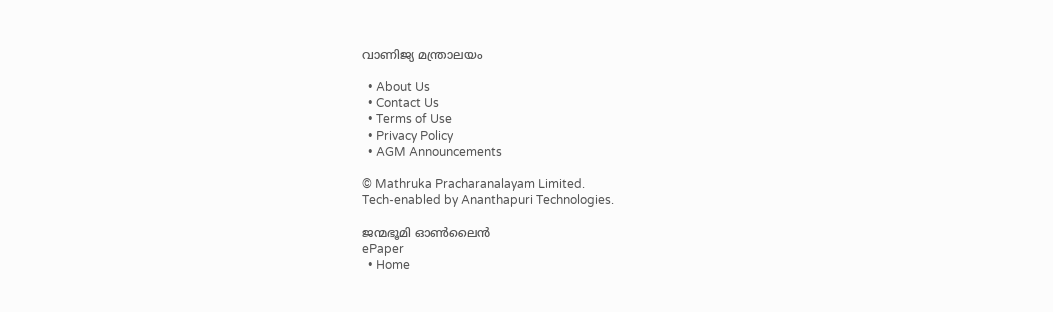വാണിജ്യ മന്ത്രാലയം

  • About Us
  • Contact Us
  • Terms of Use
  • Privacy Policy
  • AGM Announcements

© Mathruka Pracharanalayam Limited.
Tech-enabled by Ananthapuri Technologies.

ജന്മഭൂമി ഓണ്‍ലൈന്‍
ePaper
  • Home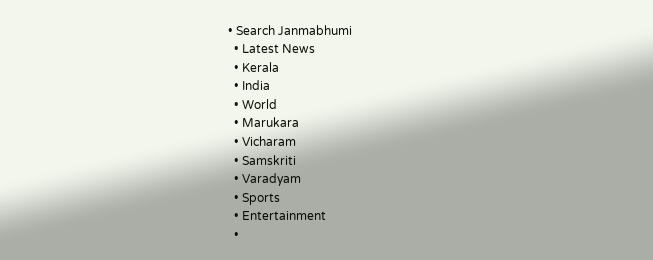• Search Janmabhumi
  • Latest News
  • Kerala
  • India
  • World
  • Marukara
  • Vicharam
  • Samskriti
  • Varadyam
  • Sports
  • Entertainment
  •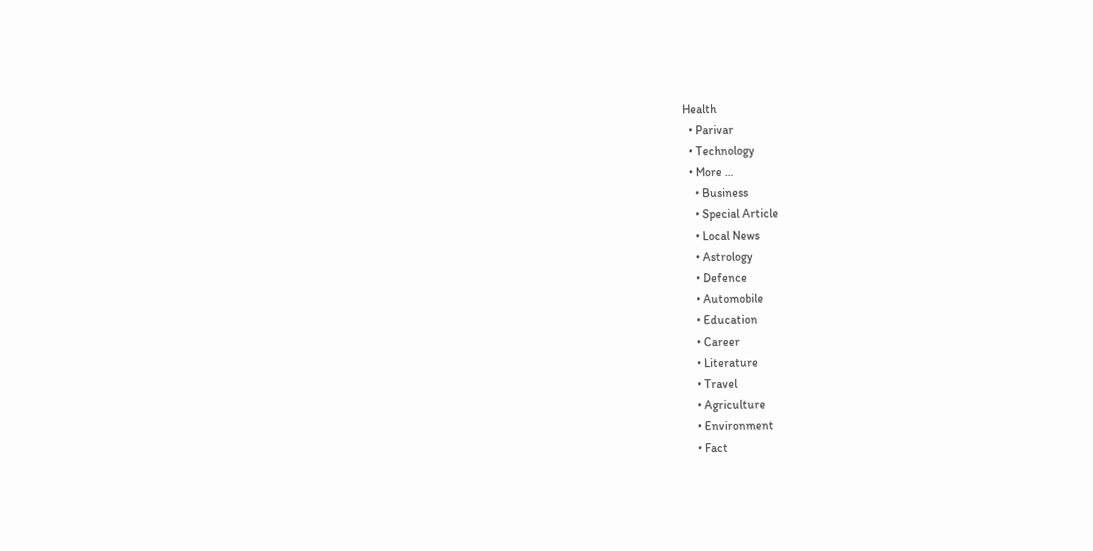Health
  • Parivar
  • Technology
  • More …
    • Business
    • Special Article
    • Local News
    • Astrology
    • Defence
    • Automobile
    • Education
    • Career
    • Literature
    • Travel
    • Agriculture
    • Environment
    • Fact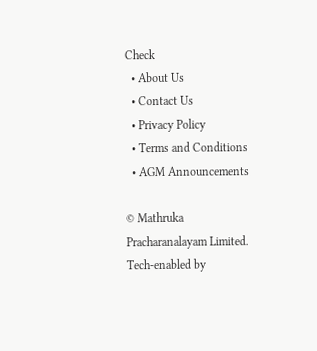Check
  • About Us
  • Contact Us
  • Privacy Policy
  • Terms and Conditions
  • AGM Announcements

© Mathruka Pracharanalayam Limited.
Tech-enabled by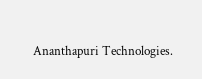Ananthapuri Technologies.